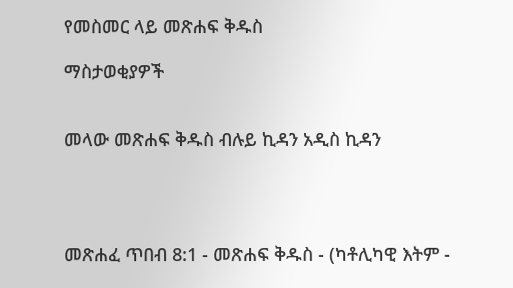የመስመር ላይ መጽሐፍ ቅዱስ

ማስታወቂያዎች


መላው መጽሐፍ ቅዱስ ብሉይ ኪዳን አዲስ ኪዳን




መጽሐፈ ጥበብ 8:1 - መጽሐፍ ቅዱስ - (ካቶሊካዊ እትም -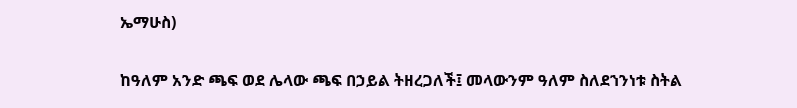ኤማሁስ)

ከዓለም አንድ ጫፍ ወደ ሌላው ጫፍ በኃይል ትዘረጋለች፤ መላውንም ዓለም ስለደኀንነቱ ስትል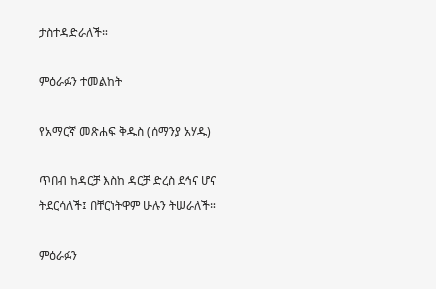ታስተዳድራለች።

ምዕራፉን ተመልከት

የአማርኛ መጽሐፍ ቅዱስ (ሰማንያ አሃዱ)

ጥበብ ከዳርቻ እስከ ዳርቻ ድረስ ደኅና ሆና ትደርሳለች፤ በቸርነትዋም ሁሉን ትሠራለች።

ምዕራፉን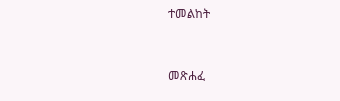ተመልከት



መጽሐፈ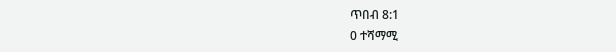ጥበብ 8:1
0 ተሻማሚ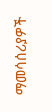ማመሳሰሪያዎች